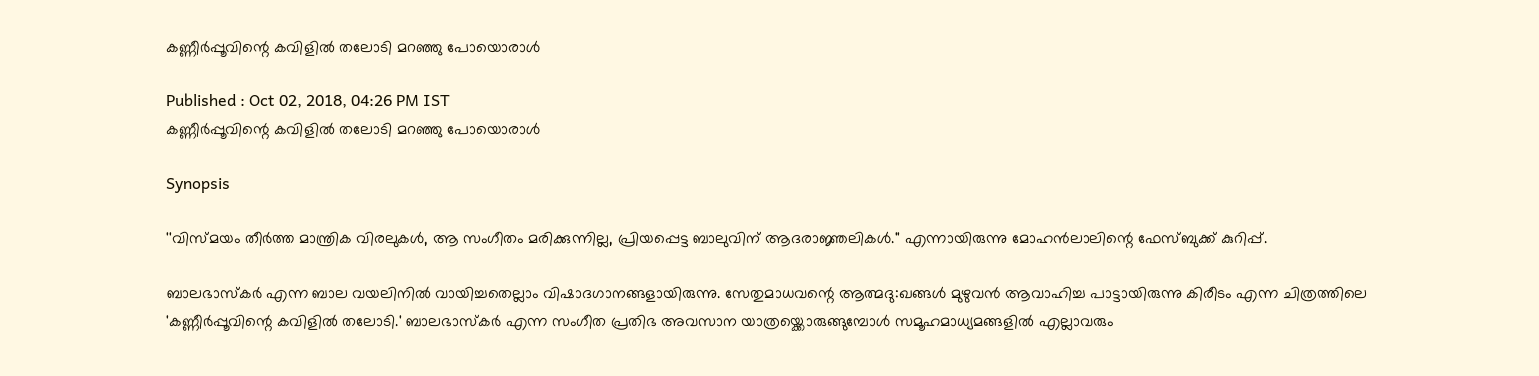കണ്ണീർപ്പൂവിന്റെ കവിളിൽ തലോടി മറഞ്ഞു പോയൊരാൾ

Published : Oct 02, 2018, 04:26 PM IST
കണ്ണീർപ്പൂവിന്റെ കവിളിൽ തലോടി മറഞ്ഞു പോയൊരാൾ

Synopsis

''വിസ്മയം തീർത്ത മാന്ത്രിക വിരലുകൾ, ആ സംഗീതം മരിക്കുന്നില്ല, പ്രിയപ്പെട്ട ബാലുവിന് ആദരാജ്ഞലികൾ.'' എന്നായിരുന്നു മോഹൻലാലിന്റെ ഫേസ്ബുക്ക് കുറിപ്പ്.

ബാലഭാസ്കർ എന്ന ബാല വയലിനിൽ വായിച്ചതെല്ലാം വിഷാദഗാനങ്ങളായിരുന്നു. സേതുമാധവന്റെ ആത്മദു:ഖങ്ങൾ മുഴുവൻ ആവാഹിച്ച പാട്ടായിരുന്നു കിരീടം എന്ന ചിത്രത്തിലെ 'കണ്ണീർപ്പൂവിന്റെ കവിളിൽ തലോടി.' ബാലഭാസ്കർ എന്ന സംഗീത പ്രതിഭ അവസാന യാത്രയ്ക്കൊരുങ്ങുമ്പോൾ സമൂഹമാധ്യമങ്ങളില്‍ എല്ലാവരും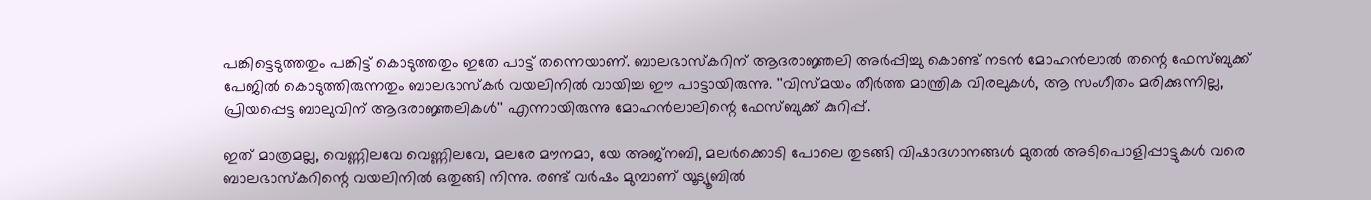പങ്കിട്ടെടുത്തതും പങ്കിട്ട് കൊടുത്തതും ഇതേ പാട്ട് തന്നെയാണ്. ബാലഭാസ്കറിന് ആദരാജ്ഞലി അർപ്പിച്ചു കൊണ്ട് നടൻ മോഹൻലാൽ തന്റെ ഫേസ്ബുക്ക് പേജിൽ കൊടുത്തിരുന്നതും ബാലഭാസ്കർ വയലിനിൽ വായിച്ച ഈ പാട്ടായിരുന്നു. ''വിസ്മയം തീർത്ത മാന്ത്രിക വിരലുകൾ, ആ സംഗീതം മരിക്കുന്നില്ല, പ്രിയപ്പെട്ട ബാലുവിന് ആദരാജ്ഞലികൾ'' എന്നായിരുന്നു മോഹൻലാലിന്റെ ഫേസ്ബുക്ക് കുറിപ്പ്.

ഇത് മാത്രമല്ല, വെണ്ണിലവേ വെണ്ണിലവേ, മലരേ മൗനമാ, യേ അജ്നബി, മലർക്കൊടി പോലെ തുടങ്ങി വിഷാദഗാനങ്ങൾ മുതൽ അടിപൊളിപ്പാട്ടുകൾ വരെ ബാലഭാസ്കറിന്റെ വയലിനിൽ ഒതുങ്ങി നിന്നു. രണ്ട് വർഷം മുമ്പാണ് യൂട്യൂബിൽ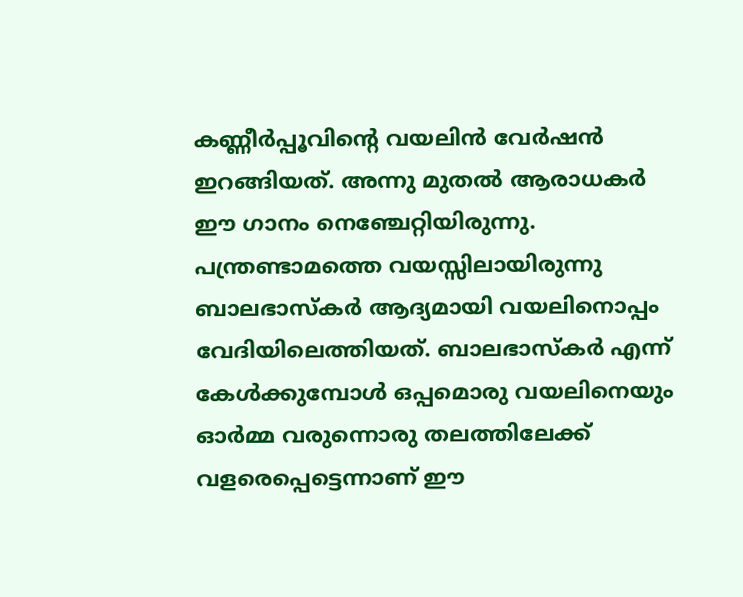കണ്ണീർപ്പൂവിന്റെ വയലിൻ വേർഷൻ ഇറങ്ങിയത്. അന്നു മുതൽ ആരാധകർ ഈ ഗാനം നെഞ്ചേറ്റിയിരുന്നു. പന്ത്രണ്ടാമത്തെ വയസ്സിലായിരുന്നു ബാലഭാസ്കർ ആദ്യമായി വയലിനൊപ്പം വേദിയിലെത്തിയത്. ബാലഭാസ്കർ എന്ന് കേൾക്കുമ്പോൾ ഒപ്പമൊരു വയലിനെയും ഓർമ്മ വരുന്നൊരു തലത്തിലേക്ക് വളരെപ്പെട്ടെന്നാണ് ഈ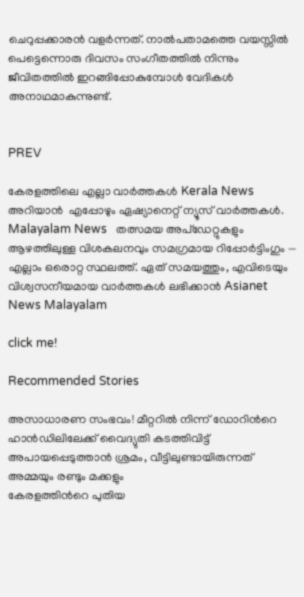ചെറുപ്പക്കാരൻ വളർന്നത്. നാൽപതാമത്തെ വയസ്സിൽ പെട്ടെന്നൊരു ദിവസം സംഗീതത്തിൽ നിന്നും ജീവിതത്തിൽ ഇറങ്ങിപ്പോകുമ്പോൾ വേദികൾ അനാഥമാകുന്നുണ്ട്.


PREV

കേരളത്തിലെ എല്ലാ വാർത്തകൾ Kerala News അറിയാൻ  എപ്പോഴും ഏഷ്യാനെറ്റ് ന്യൂസ് വാർത്തകൾ.  Malayalam News   തത്സമയ അപ്‌ഡേറ്റുകളും ആഴത്തിലുള്ള വിശകലനവും സമഗ്രമായ റിപ്പോർട്ടിംഗും — എല്ലാം ഒരൊറ്റ സ്ഥലത്ത്. ഏത് സമയത്തും, എവിടെയും വിശ്വസനീയമായ വാർത്തകൾ ലഭിക്കാൻ Asianet News Malayalam

click me!

Recommended Stories

അസാധാരണ സംഭവം! മീറ്ററിൽ നിന്ന് ഡോറിന്‍റെ ഹാൻഡിലിലേക്ക് വൈദ്യുതി കടത്തിവിട്ട് അപായപ്പെടുത്താൻ ശ്രമം, വീട്ടിലുണ്ടായിരുന്നത് അമ്മയും രണ്ടും മക്കളും
കേരളത്തിന്‍റെ പുതിയ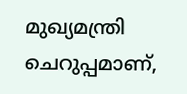മുഖ്യമന്ത്രി ചെറുപ്പമാണ്,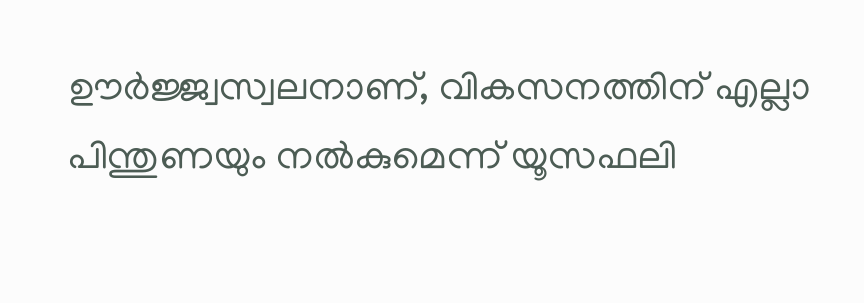ഊർജ്ജ്വസ്വലനാണ്, വികസനത്തിന് എല്ലാ പിന്തുണയും നൽകുമെന്ന് യൂസഫലി